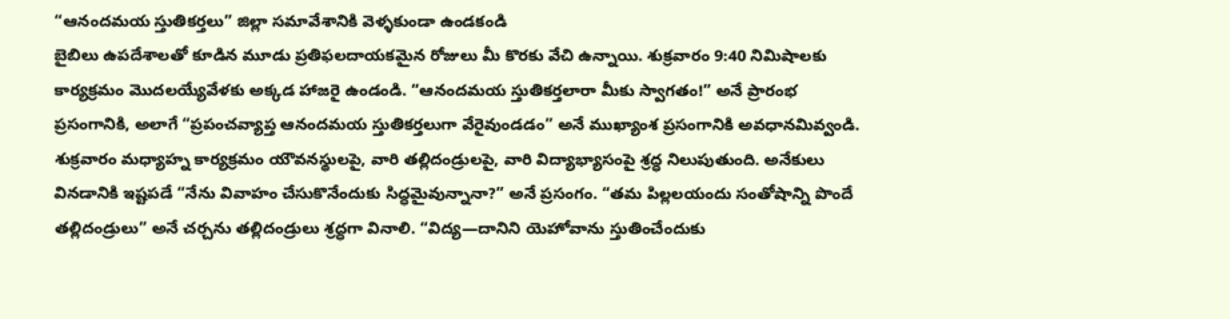“ఆనందమయ స్తుతికర్తలు” జిల్లా సమావేశానికి వెళ్ళకుండా ఉండకండి
బైబిలు ఉపదేశాలతో కూడిన మూడు ప్రతిఫలదాయకమైన రోజులు మీ కొరకు వేచి ఉన్నాయి. శుక్రవారం 9:40 నిమిషాలకు కార్యక్రమం మొదలయ్యేవేళకు అక్కడ హాజరై ఉండండి. “ఆనందమయ స్తుతికర్తలారా మీకు స్వాగతం!” అనే ప్రారంభ ప్రసంగానికి, అలాగే “ప్రపంచవ్యాప్త ఆనందమయ స్తుతికర్తలుగా వేరైవుండడం” అనే ముఖ్యాంశ ప్రసంగానికి అవధానమివ్వండి.
శుక్రవారం మధ్యాహ్న కార్యక్రమం యౌవనస్థులపై, వారి తల్లిదండ్రులపై, వారి విద్యాభ్యాసంపై శ్రద్ధ నిలుపుతుంది. అనేకులు వినడానికి ఇష్టపడే “నేను వివాహం చేసుకొనేందుకు సిద్ధమైవున్నానా?” అనే ప్రసంగం. “తమ పిల్లలయందు సంతోషాన్ని పొందే తల్లిదండ్రులు” అనే చర్చను తల్లిదండ్రులు శ్రద్ధగా వినాలి. “విద్య—దానిని యెహోవాను స్తుతించేందుకు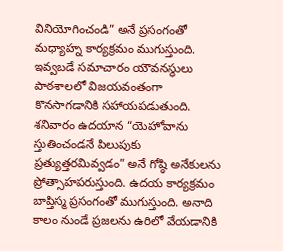వినియోగించండి” అనే ప్రసంగంతో మధ్యాహ్న కార్యక్రమం ముగుస్తుంది. ఇవ్వబడే సమాచారం యౌవనస్థులు పాఠశాలలో విజయవంతంగా కొనసాగడానికి సహాయపడుతుంది.
శనివారం ఉదయాన “యెహోవాను స్తుతించండనే పిలుపుకు ప్రత్యుత్తరమివ్వడం” అనే గోష్ఠి అనేకులను ప్రోత్సాహపరుస్తుంది. ఉదయ కార్యక్రమం బాప్తిస్మ ప్రసంగంతో ముగుస్తుంది. అనాది కాలం నుండే ప్రజలను ఉరిలో వేయడానికి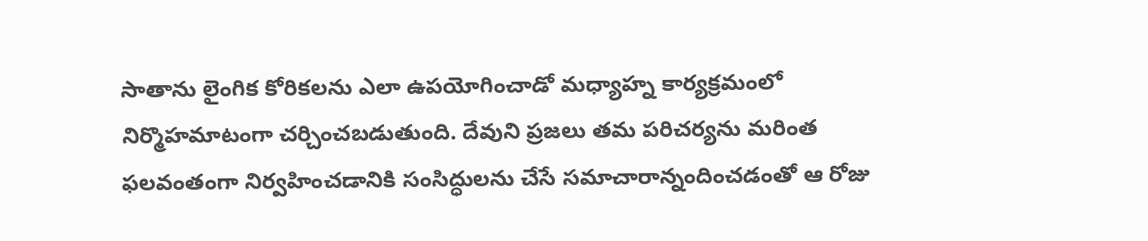సాతాను లైంగిక కోరికలను ఎలా ఉపయోగించాడో మధ్యాహ్న కార్యక్రమంలో నిర్మొహమాటంగా చర్చించబడుతుంది. దేవుని ప్రజలు తమ పరిచర్యను మరింత ఫలవంతంగా నిర్వహించడానికి సంసిద్ధులను చేసే సమాచారాన్నందించడంతో ఆ రోజు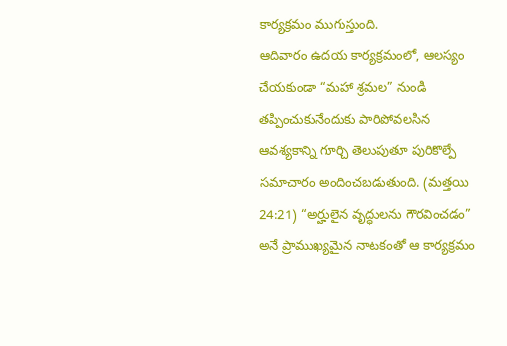కార్యక్రమం ముగుస్తుంది.
ఆదివారం ఉదయ కార్యక్రమంలో, ఆలస్యం చేయకుండా “మహా శ్రమల” నుండి తప్పించుకునేందుకు పారిపోవలసిన ఆవశ్యకాన్ని గూర్చి తెలుపుతూ పురికొల్పే సమాచారం అందించబడుతుంది. (మత్తయి 24:21) “అర్హులైన వృద్ధులను గౌరవించడం” అనే ప్రాముఖ్యమైన నాటకంతో ఆ కార్యక్రమం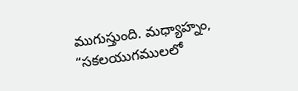ముగుస్తుంది. మధ్యాహ్నం, “సకలయుగములలో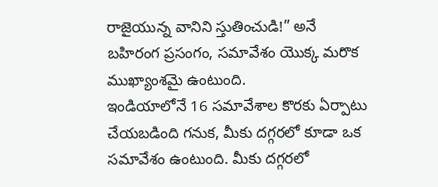రాజైయున్న వానిని స్తుతించుడి!” అనే బహిరంగ ప్రసంగం, సమావేశం యొక్క మరొక ముఖ్యాంశమై ఉంటుంది.
ఇండియాలోనే 16 సమావేశాల కొరకు ఏర్పాటు చేయబడింది గనుక, మీకు దగ్గరలో కూడా ఒక సమావేశం ఉంటుంది. మీకు దగ్గరలో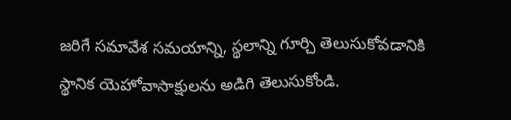జరిగే సమావేశ సమయాన్ని, స్థలాన్ని గూర్చి తెలుసుకోవడానికి స్థానిక యెహోవాసాక్షులను అడిగి తెలుసుకోండి.